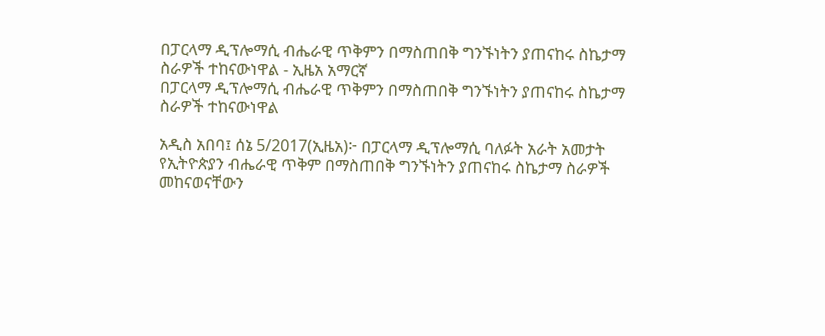በፓርላማ ዲፕሎማሲ ብሔራዊ ጥቅምን በማስጠበቅ ግንኙነትን ያጠናከሩ ስኬታማ ስራዎች ተከናውነዋል - ኢዜአ አማርኛ
በፓርላማ ዲፕሎማሲ ብሔራዊ ጥቅምን በማስጠበቅ ግንኙነትን ያጠናከሩ ስኬታማ ስራዎች ተከናውነዋል

አዲስ አበባ፤ ሰኔ 5/2017(ኢዜአ)፦ በፓርላማ ዲፕሎማሲ ባለፉት አራት አመታት የኢትዮጵያን ብሔራዊ ጥቅም በማስጠበቅ ግንኙነትን ያጠናከሩ ስኬታማ ስራዎች መከናወናቸውን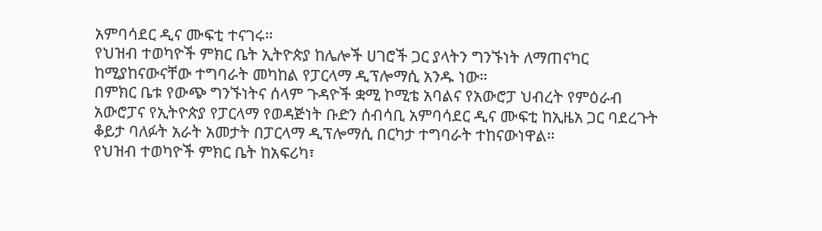አምባሳደር ዲና ሙፍቲ ተናገሩ።
የህዝብ ተወካዮች ምክር ቤት ኢትዮጵያ ከሌሎች ሀገሮች ጋር ያላትን ግንኙነት ለማጠናካር ከሚያከናውናቸው ተግባራት መካከል የፓርላማ ዲፕሎማሲ አንዱ ነው።
በምክር ቤቱ የውጭ ግንኙነትና ሰላም ጉዳዮች ቋሚ ኮሚቴ አባልና የአውሮፓ ህብረት የምዕራብ አውሮፓና የኢትዮጵያ የፓርላማ የወዳጅነት ቡድን ሰብሳቢ አምባሳደር ዲና ሙፍቲ ከኢዜአ ጋር ባደረጉት ቆይታ ባለፉት አራት አመታት በፓርላማ ዲፕሎማሲ በርካታ ተግባራት ተከናውነዋል።
የህዝብ ተወካዮች ምክር ቤት ከአፍሪካ፣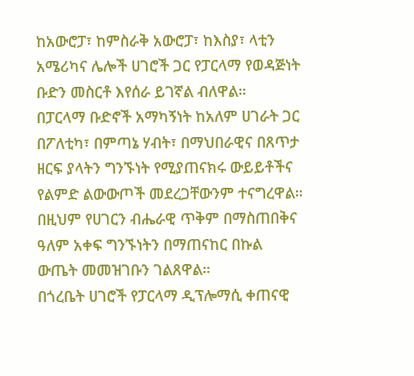ከአውሮፓ፣ ከምስራቅ አውሮፓ፣ ከእስያ፣ ላቲን አሜሪካና ሌሎች ሀገሮች ጋር የፓርላማ የወዳጅነት ቡድን መስርቶ እየሰራ ይገኛል ብለዋል።
በፓርላማ ቡድኖች አማካኝነት ከአለም ሀገራት ጋር በፖለቲካ፣ በምጣኔ ሃብት፣ በማህበራዊና በጸጥታ ዘርፍ ያላትን ግንኙነት የሚያጠናክሩ ውይይቶችና የልምድ ልውውጦች መደረጋቸውንም ተናግረዋል።
በዚህም የሀገርን ብሔራዊ ጥቅም በማስጠበቅና ዓለም አቀፍ ግንኙነትን በማጠናከር በኩል ውጤት መመዝገቡን ገልጸዋል።
በጎረቤት ሀገሮች የፓርላማ ዲፕሎማሲ ቀጠናዊ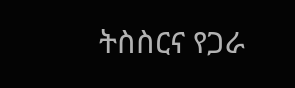ትስስርና የጋራ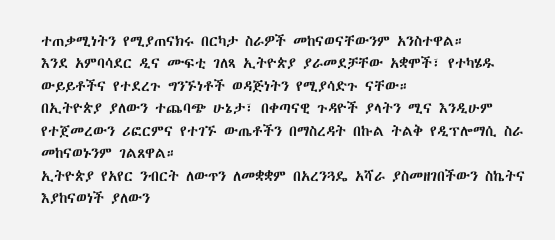ተጠቃሚነትን የሚያጠናክሩ በርካታ ስራዎች መከናወናቸውንም አንስተዋል።
እንደ አምባሳደር ዲና ሙፍቲ ገለጻ ኢትዮጵያ ያራመደቻቸው አቋሞች፣ የተካሄዱ ውይይቶችና የተደረጉ ግንኙነቶች ወዳጅነትን የሚያሳድጉ ናቸው።
በኢትዮጵያ ያለውን ተጨባጭ ሁኔታ፣ በቀጣናዊ ጉዳዮች ያላትን ሚና እንዲሁም የተጀመረውን ሪፎርምና የተገኙ ውጤቶችን በማስረዳት በኩል ትልቅ የዲፕሎማሲ ስራ መከናወኑንም ገልጸዋል።
ኢትዮጵያ የአየር ንብርት ለውጥን ለመቋቋም በአረንጓዴ አሻራ ያስመዘገበችውን ስኬትና እያከናወነች ያለውን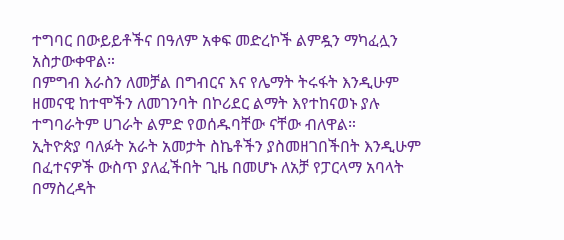ተግባር በውይይቶችና በዓለም አቀፍ መድረኮች ልምዷን ማካፈሏን አስታውቀዋል።
በምግብ እራስን ለመቻል በግብርና እና የሌማት ትሩፋት እንዲሁም ዘመናዊ ከተሞችን ለመገንባት በኮሪደር ልማት እየተከናወኑ ያሉ ተግባራትም ሀገራት ልምድ የወሰዱባቸው ናቸው ብለዋል።
ኢትዮጵያ ባለፉት አራት አመታት ስኬቶችን ያስመዘገበችበት እንዲሁም በፈተናዎች ውስጥ ያለፈችበት ጊዜ በመሆኑ ለአቻ የፓርላማ አባላት በማስረዳት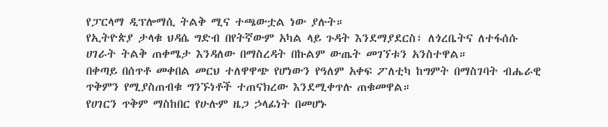የፓርላማ ዲፕሎማሲ ትልቅ ሚና ተጫውቷል ነው ያሉት።
የኢትዮጵያ ታላቁ ህዳሴ ግድብ በየትኛውም አካል ላይ ጉዳት እንደማያደርስ፣ ለጎረቤትና ለተፋሰሱ ሀገራት ትልቅ ጠቀሜታ እንዳለው በማስረዳት በኩልም ውጤት መገኘቱን አንስተዋል።
በቀጣይ በሰጥቶ መቀበል መርህ ተለዋዋጭ የሆነውን የዓለም አቀፍ ፖለቲካ ከግምት በማስገባት ብሔራዊ ጥቅምን የሚያስጠብቁ ግንኙነቶች ተጠናክረው እንደሚቀጥሉ ጠቁመዋል።
የሀገርን ጥቅም ማስከበር የሁሉም ዜጋ ኃላፊነት በመሆኑ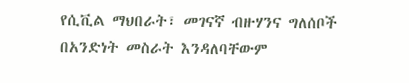የሲቪል ማህበራት፣ መገናኛ ብዙሃንና ግለሰቦች በአንድነት መስራት እንዳለባቸውም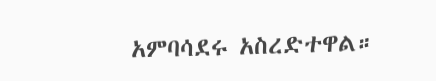አምባሳደሩ አስረድተዋል።